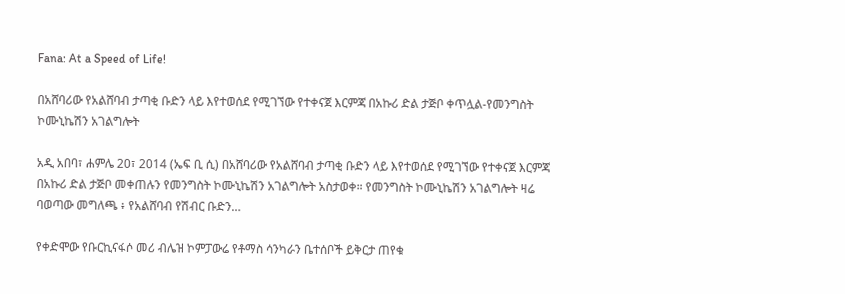Fana: At a Speed of Life!

በአሸባሪው የአልሸባብ ታጣቂ ቡድን ላይ እየተወሰደ የሚገኘው የተቀናጀ እርምጃ በአኩሪ ድል ታጅቦ ቀጥሏል-የመንግስት ኮሙኒኬሽን አገልግሎት

አዲ አበባ፣ ሐምሌ 20፣ 2014 (ኤፍ ቢ ሲ) በአሸባሪው የአልሸባብ ታጣቂ ቡድን ላይ እየተወሰደ የሚገኘው የተቀናጀ እርምጃ በአኩሪ ድል ታጅቦ መቀጠሉን የመንግስት ኮሙኒኬሽን አገልግሎት አስታወቀ። የመንግስት ኮሙኒኬሽን አገልግሎት ዛሬ ባወጣው መግለጫ ፥ የአልሸባብ የሽብር ቡድን…

የቀድሞው የቡርኪናፋሶ መሪ ብሌዝ ኮምፓውሬ የቶማስ ሳንካራን ቤተሰቦች ይቅርታ ጠየቁ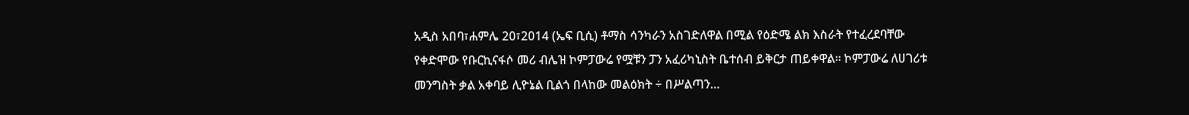አዲስ አበባ፣ሐምሌ 20፣2014 (ኤፍ ቢሲ) ቶማስ ሳንካራን አስገድለዋል በሚል የዕድሜ ልክ እስራት የተፈረደባቸው የቀድሞው የቡርኪናፋሶ መሪ ብሌዝ ኮምፓውሬ የሟቹን ፓን አፈሪካኒስት ቤተሰብ ይቅርታ ጠይቀዋል፡፡ ኮምፓውሬ ለሀገሪቱ መንግስት ቃል አቀባይ ሊዮኔል ቢልጎ በላከው መልዕክት ÷ በሥልጣን…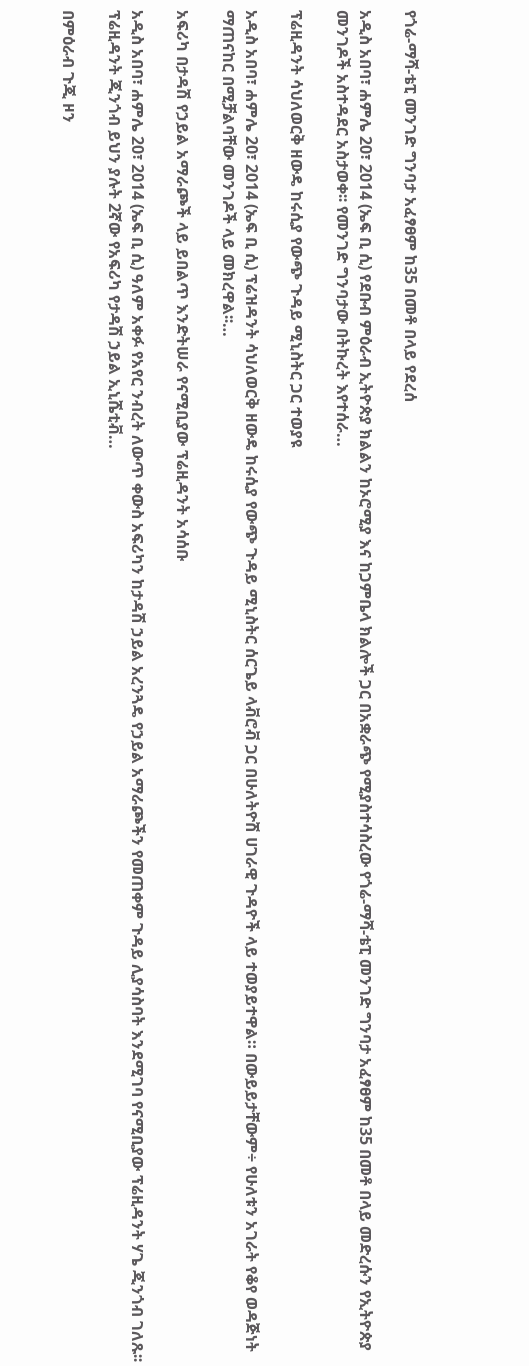የጎሬ-ማሻ-ቴፒ መንገድ ግንባታ አፈፃፀም ከ35 በመቶ በላይ የደረሰ

አዲስ አበባ፣ ሐምሌ 20፣ 2014 (ኤፍ ቢ ሲ) የደቡብ ምዕራብ ኢትዮጵያ ክልልን ከኦሮሚያ እና ከጋምቤላ ክልሎች ጋር በአቋራጭ የሚያስተሳስረው የጎሬ-ማሻ-ቴፒ መንገድ ግንባታ አፈፃፀም ከ35 በመቶ በላይ መድረሱን የኢትዮጵያ መንገዶች አስተዳደር አስታወቀ፡፡ የመንገድ ግንባታው በትኩረት እየተሰራ…

ፕሬዚዳንት ሳህለወርቅ ዘውዴ ከሩሲያ የውጭ ጉዳይ ሚኒስትር ጋር ተወያዩ

አዲስ አበባ፣ ሐምሌ 20፣ 2014 (ኤፍ ቢ ሲ) ፕሬዝዳንት ሳህለወርቅ ዘውዴ ከሩሲያ የውጭ ጉዳይ ሚኒስትር ሰርጌይ ላቭሮቭ ጋር በሁለትዮሽ ሀገራዊ ጉዳዮች ላይ ተወያይተዋል። በውይይታቸውም÷ የሁለቱን አገራት የቆየ ወዳጅነት ማጠናከር በሚቻልባቸው መንገዶች ላይ መክረዋል፡፡…

አፍሪካ በታዳሽ የኃይል አማራጮች ላይ ይበልጥ እንድትሠራ የናሚቢያው ፕሬዚዳንት አሳሰቡ

አዲስ አበባ፣ ሐምሌ 20፣ 2014 (ኤፍ ቢ ሲ) ዓለም አቀፉ የአየር ንብረት ለውጥ ቀውስ አፍሪካን ከታዳሽ ኃይል አረንጓዴ የኃይል አማራጮችን የመጠቀም ጉዳይ ሊያሳስባት እንደሚገባ የናሚቢያው ፕሬዚዳንት ሃጌ ጂንጎብ ገለጹ፡፡ ፕሬዚዳንት ጂንጎብ ይህን ያሉት 2ኛው የአፍሪካ የታዳሽ ኃይል ኢኒሼቲቭ…

በምዕራብ ጉጂ ዞን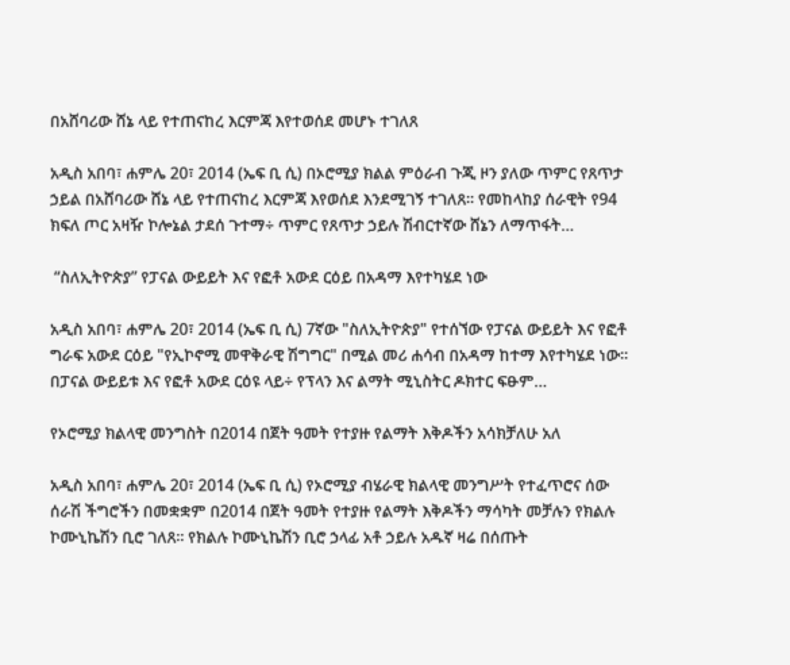በአሸባሪው ሸኔ ላይ የተጠናከረ እርምጃ እየተወሰደ መሆኑ ተገለጸ

አዲስ አበባ፣ ሐምሌ 20፣ 2014 (ኤፍ ቢ ሲ) በኦሮሚያ ክልል ምዕራብ ጉጂ ዞን ያለው ጥምር የጸጥታ ኃይል በአሸባሪው ሸኔ ላይ የተጠናከረ እርምጃ እየወሰደ እንደሚገኝ ተገለጸ፡፡ የመከላከያ ሰራዊት የ94 ክፍለ ጦር አዛዥ ኮሎኔል ታደሰ ጉተማ÷ ጥምር የጸጥታ ኃይሉ ሽብርተኛው ሸኔን ለማጥፋት…

 “ስለኢትዮጵያ” የፓናል ውይይት እና የፎቶ አውደ ርዕይ በአዳማ እየተካሄደ ነው

አዲስ አበባ፣ ሐምሌ 20፣ 2014 (ኤፍ ቢ ሲ) 7ኛው "ስለኢትዮጵያ" የተሰኘው የፓናል ውይይት እና የፎቶ ግራፍ አውደ ርዕይ "የኢኮኖሚ መዋቅራዊ ሽግግር" በሚል መሪ ሐሳብ በአዳማ ከተማ እየተካሄደ ነው፡፡ በፓናል ውይይቱ እና የፎቶ አውደ ርዕዩ ላይ÷ የፕላን እና ልማት ሚኒስትር ዶክተር ፍፁም…

የኦሮሚያ ክልላዊ መንግስት በ2014 በጀት ዓመት የተያዙ የልማት እቅዶችን አሳክቻለሁ አለ

አዲስ አበባ፣ ሐምሌ 20፣ 2014 (ኤፍ ቢ ሲ) የኦሮሚያ ብሄራዊ ክልላዊ መንግሥት የተፈጥሮና ሰው ሰራሽ ችግሮችን በመቋቋም በ2014 በጀት ዓመት የተያዙ የልማት እቅዶችን ማሳካት መቻሉን የክልሉ ኮሙኒኬሽን ቢሮ ገለጸ። የክልሉ ኮሙኒኬሽን ቢሮ ኃላፊ አቶ ኃይሉ አዱኛ ዛሬ በሰጡት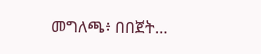መግለጫ፥ በበጀት…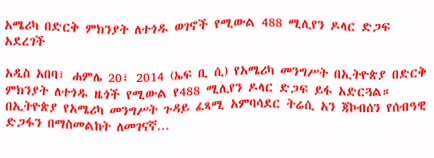አሜሪካ በድርቅ ምክንያት ለተጎዱ ወገኖች የሚውል 488 ሚሊየን ዶላር ድጋፍ አደረገች

አዲስ አበባ፣ ሐምሌ 20፣ 2014 (ኤፍ ቢ ሲ) የአሜሪካ መንግሥት በኢትዮጵያ በድርቅ ምክንያት ለተጎዱ ዜጎች የሚውል የ488 ሚሊየን ዶላር ድጋፍ ይፋ አድርጓል። በኢትዮጵያ የአሜሪካ መንግሥት ጉዳይ ፈጻሚ አምባሳደር ትሬሲ አን ጃኮብሰን የሰብዓዊ ድጋፋን በማስመልከት ለመገናኛ…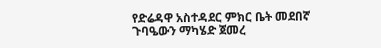የድሬዳዋ አስተዳደር ምክር ቤት መደበኛ ጉባዔውን ማካሄድ ጀመረ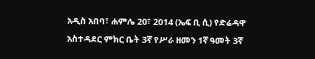አዲስ አበባ፣ ሐምሌ 20፣ 2014 (ኤፍ ቢ ሲ) የድሬዳዋ አስተዳደር ምክር ቤት 3ኛ የሥራ ዘመን 1ኛ ዓመት 3ኛ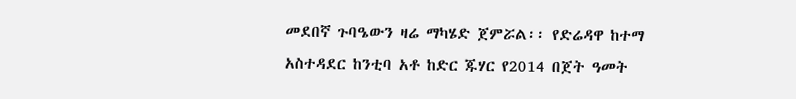መደበኛ ጉባዔውን ዛሬ ማካሄድ ጀምሯል፡፡ የድሬዳዋ ከተማ አስተዳደር ከንቲባ አቶ ከድር ጁሃር የ2014 በጀት ዓመት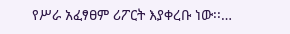የሥራ አፈፃፀም ሪፖርት እያቀረቡ ነው፡፡…